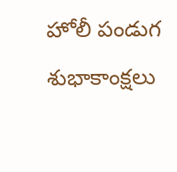హోలీ పండుగ శుభాకాంక్షలు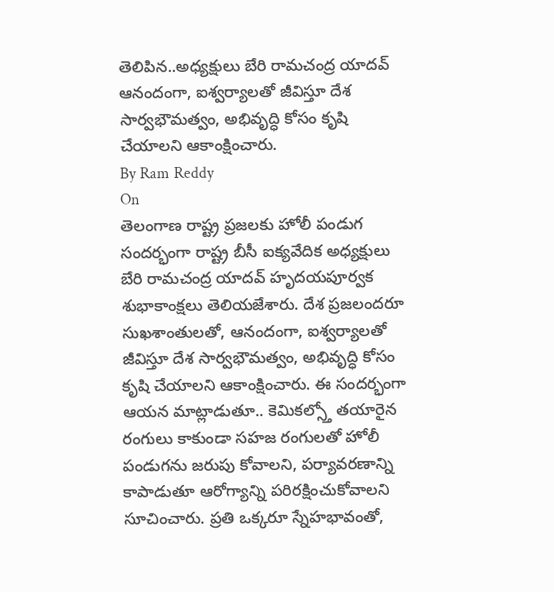తెలిపిన..అధ్యక్షులు బేరి రామచంద్ర యాదవ్
ఆనందంగా, ఐశ్వర్యాలతో జీవిస్తూ దేశ సార్వభౌమత్వం, అభివృద్ధి కోసం కృషి చేయాలని ఆకాంక్షించారు.
By Ram Reddy
On
తెలంగాణ రాష్ట్ర ప్రజలకు హోలీ పండుగ సందర్భంగా రాష్ట్ర బీసీ ఐక్యవేదిక అధ్యక్షులు బేరి రామచంద్ర యాదవ్ హృదయపూర్వక శుభాకాంక్షలు తెలియజేశారు. దేశ ప్రజలందరూ సుఖశాంతులతో, ఆనందంగా, ఐశ్వర్యాలతో జీవిస్తూ దేశ సార్వభౌమత్వం, అభివృద్ధి కోసం కృషి చేయాలని ఆకాంక్షించారు. ఈ సందర్భంగా ఆయన మాట్లాడుతూ.. కెమికల్స్తో తయారైన రంగులు కాకుండా సహజ రంగులతో హోలీ పండుగను జరుపు కోవాలని, పర్యావరణాన్ని కాపాడుతూ ఆరోగ్యాన్ని పరిరక్షించుకోవాలని సూచించారు. ప్రతి ఒక్కరూ స్నేహభావంతో,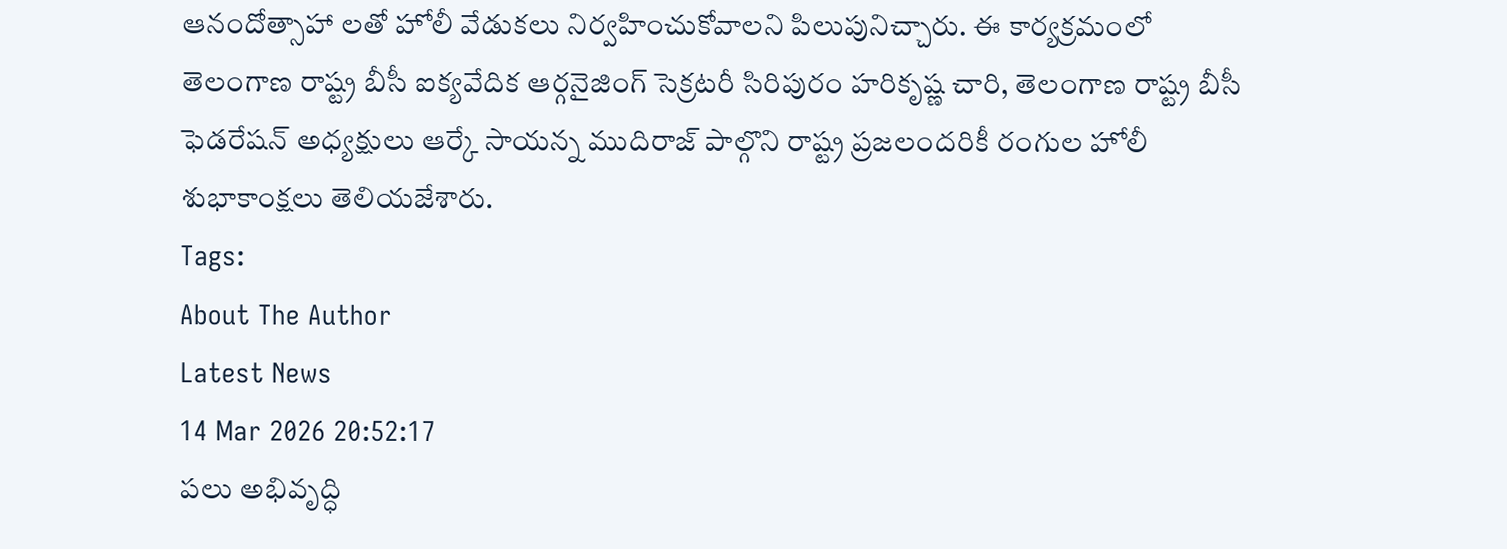ఆనందోత్సాహా లతో హోలీ వేడుకలు నిర్వహించుకోవాలని పిలుపునిచ్చారు. ఈ కార్యక్రమంలో తెలంగాణ రాష్ట్ర బీసీ ఐక్యవేదిక ఆర్గనైజింగ్ సెక్రటరీ సిరిపురం హరికృష్ణ చారి, తెలంగాణ రాష్ట్ర బీసీ ఫెడరేషన్ అధ్యక్షులు ఆర్కే సాయన్న ముదిరాజ్ పాల్గొని రాష్ట్ర ప్రజలందరికీ రంగుల హోలీ శుభాకాంక్షలు తెలియజేశారు.
Tags:
About The Author
Latest News
14 Mar 2026 20:52:17
పలు అభివృద్ధి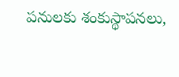పనులకు శంకుస్థాపనలు,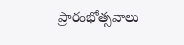ప్రారంభోత్సవాలు